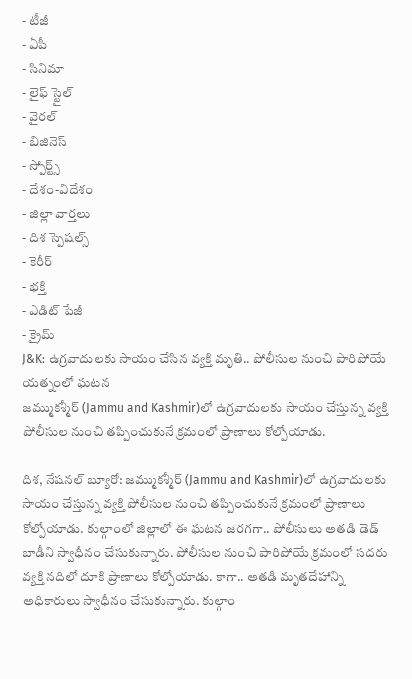- టీజీ
- ఏపీ
- సినిమా
- లైఫ్ స్టైల్
- వైరల్
- బిజినెస్
- స్పోర్ట్స్
- దేశం-విదేశం
- జిల్లా వార్తలు
- దిశ స్పెషల్స్
- కెరీర్
- భక్తి
- ఎడిట్ పేజీ
- క్రైమ్
J&K: ఉగ్రవాదులకు సాయం చేసిన వ్యక్తి మృతి.. పోలీసుల నుంచి పారిపోయే యత్నంలో ఘటన
జమ్ముకశ్మీర్ (Jammu and Kashmir)లో ఉగ్రవాదులకు సాయం చేస్తున్న వ్యక్తి పోలీసుల నుంచి తప్పించుకునే క్రమంలో ప్రాణాలు కోల్పోయాడు.

దిశ, నేషనల్ బ్యూరో: జమ్ముకశ్మీర్ (Jammu and Kashmir)లో ఉగ్రవాదులకు సాయం చేస్తున్న వ్యక్తి పోలీసుల నుంచి తప్పించుకునే క్రమంలో ప్రాణాలు కోల్పోయాడు. కుల్గాంలో జిల్లాలో ఈ ఘటన జరగగా.. పోలీసులు అతడి డెడ్ బాడీని స్వాధీనం చేసుకున్నారు. పోలీసుల నుంచి పారిపోయే క్రమంలో సదరు వ్యక్తి నదిలో దూకి ప్రాణాలు కోల్పోయాడు. కాగా.. అతడి మృతదేహాన్ని అధికారులు స్వాధీనం చేసుకున్నారు. కుల్గాం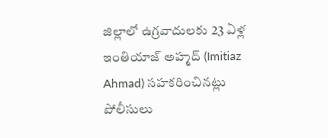జిల్లాలో ఉగ్రవాదులకు 23 ఏళ్ల ఇంతియాజ్ అహ్మద్ (Imitiaz Ahmad) సహకరించినట్లు పోలీసులు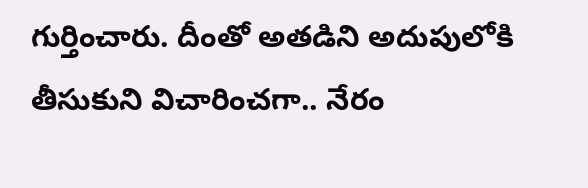గుర్తించారు. దీంతో అతడిని అదుపులోకి తీసుకుని విచారించగా.. నేరం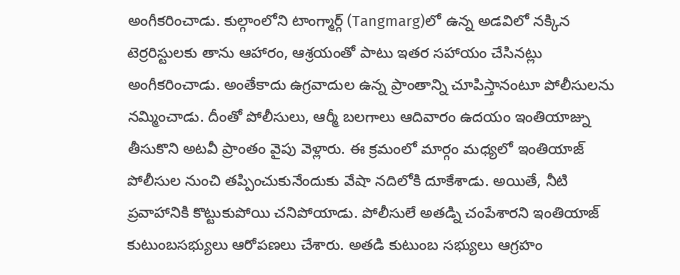అంగీకరించాడు. కుల్గాంలోని టాంగ్మార్గ్ (Tangmarg)లో ఉన్న అడవిలో నక్కిన టెర్రరిస్టులకు తాను ఆహారం, ఆశ్రయంతో పాటు ఇతర సహాయం చేసినట్లు అంగీకరించాడు. అంతేకాదు ఉగ్రవాదుల ఉన్న ప్రాంతాన్ని చూపిస్తానంటూ పోలీసులను నమ్మించాడు. దీంతో పోలీసులు, ఆర్మీ బలగాలు ఆదివారం ఉదయం ఇంతియాజ్ను తీసుకొని అటవీ ప్రాంతం వైపు వెళ్లారు. ఈ క్రమంలో మార్గం మధ్యలో ఇంతియాజ్ పోలీసుల నుంచి తప్పించుకునేందుకు వేషా నదిలోకి దూకేశాడు. అయితే, నీటి ప్రవాహానికి కొట్టుకుపోయి చనిపోయాడు. పోలీసులే అతడ్ని చంపేశారని ఇంతియాజ్ కుటుంబసభ్యులు ఆరోపణలు చేశారు. అతడి కుటుంబ సభ్యులు ఆగ్రహం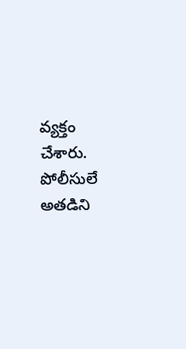వ్యక్తం చేశారు. పోలీసులే అతడిని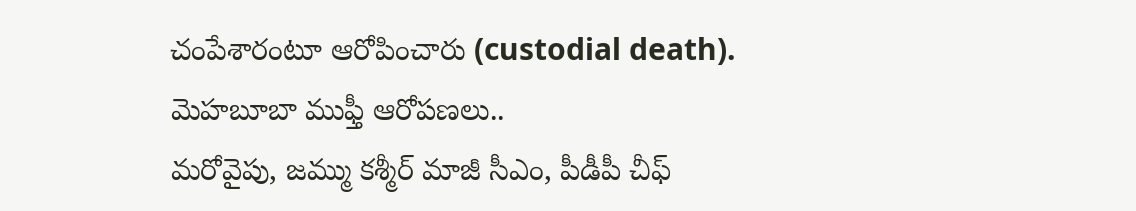చంపేశారంటూ ఆరోపించారు (custodial death).
మెహబూబా ముఫ్తీ ఆరోపణలు..
మరోవైపు, జమ్ము కశ్మీర్ మాజీ సీఎం, పీడీపీ చీఫ్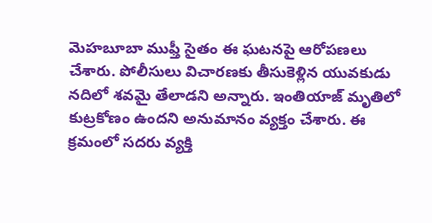మెహబూబా ముఫ్తీ సైతం ఈ ఘటనపై ఆరోపణలు చేశారు. పోలీసులు విచారణకు తీసుకెళ్లిన యువకుడు నదిలో శవమై తేలాడని అన్నారు. ఇంతియాజ్ మృతిలో కుట్రకోణం ఉందని అనుమానం వ్యక్తం చేశారు. ఈ క్రమంలో సదరు వ్యక్తి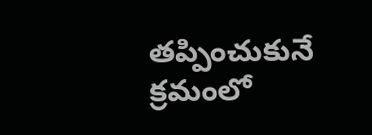తప్పించుకునే క్రమంలో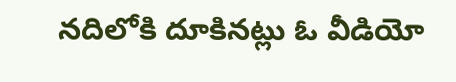నదిలోకి దూకినట్లు ఓ వీడియో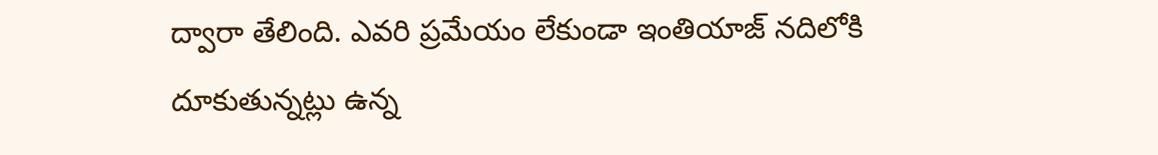ద్వారా తేలింది. ఎవరి ప్రమేయం లేకుండా ఇంతియాజ్ నదిలోకి దూకుతున్నట్లు ఉన్న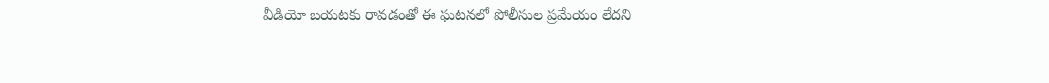వీడియో బయటకు రావడంతో ఈ ఘటనలో పోలీసుల ప్రమేయం లేదని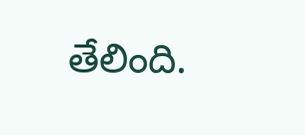తేలింది.